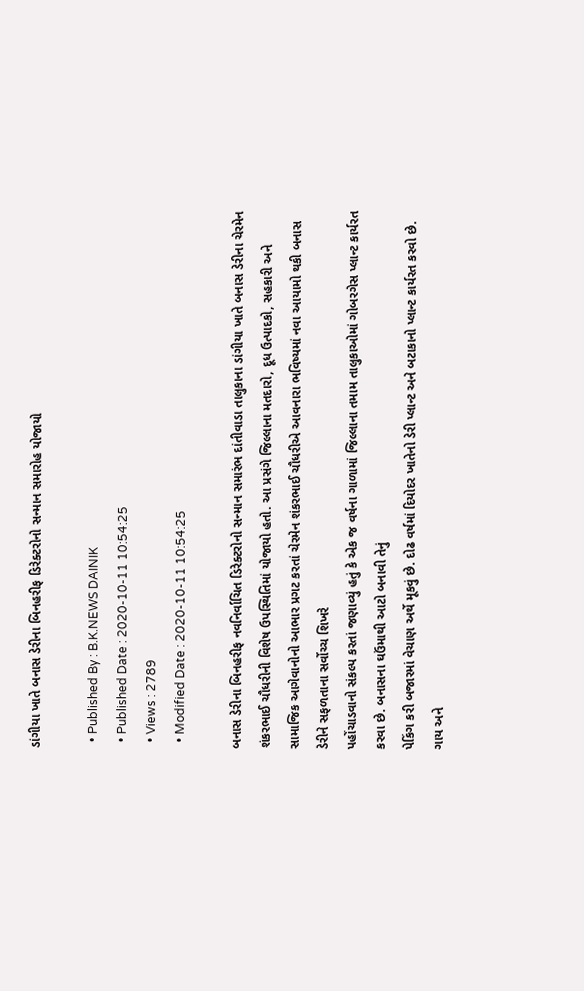ડાંગીયા ખાતે બનાસ ડેરીના બિનહરીફ ડિરેક્ટરોનો સન્માન સમારોહ યોજાયો

  • Published By : B.K.NEWS DAINIK
  • Published Date : 2020-10-11 10:54:25
  • Views : 2789
  • Modified Date : 2020-10-11 10:54:25

બનાસ ડેરીના બિનહરીફ નવનિર્વાચિત ડિરેક્ટરોનો સન્માન સમારંભ દાંતીવાડા તાલુકાના ડાંગીયા ખાતે બનાસ ડેરીના ચેરમેન શંકરભાઈ ચૌધરીની વિશેષ ઉપસ્થિતિમાં યોજાયો હતો. આ પ્રસંગે જિલ્લાના મતદારો, દૂધ ઉત્પાદકો, સહકારી અને સામાજિક આગેવાનોનો આભાર પ્રગટ કરતાં ચેરમેન શંકરભાઈ ચૌધરીએ આવનારા ભવિષ્યમાં નવા આયામો થકી બનાસ ડેરીને સફળતાના સર્વોચ્ચ શિખરે
પહોંચાડવાનો સંકલ્પ કરતાં જણાવ્યું હતું કે એક જ વર્ષના ગાળામાં જિલ્લાના તમામ તાલુકાઓમાં ગોબરગેસ પ્લાન્ટ કાર્યરત કરવા છે. બનાસના ઘઉંમાથી આટો બનાવી તેનું
પેકિંગ કરી બજારમાં વેચાણ અર્થે મૂકવું છે. દોઢ વર્ષમાં દિયોદર ખાતેનો ડેરી પ્લાન્ટ અને બટાકાનો પ્લાન્ટ કાર્યરત કરવો છે. ગાય અને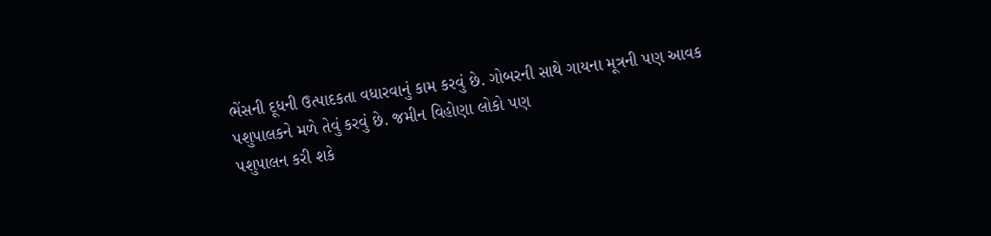ભેંસની દૂધની ઉત્પાદકતા વધારવાનું કામ કરવું છે. ગોબરની સાથે ગાયના મૂત્રની પણ આવક
પશુપાલકને મળે તેવું કરવું છે. જમીન વિહોણા લોકો પણ
પશુપાલન કરી શકે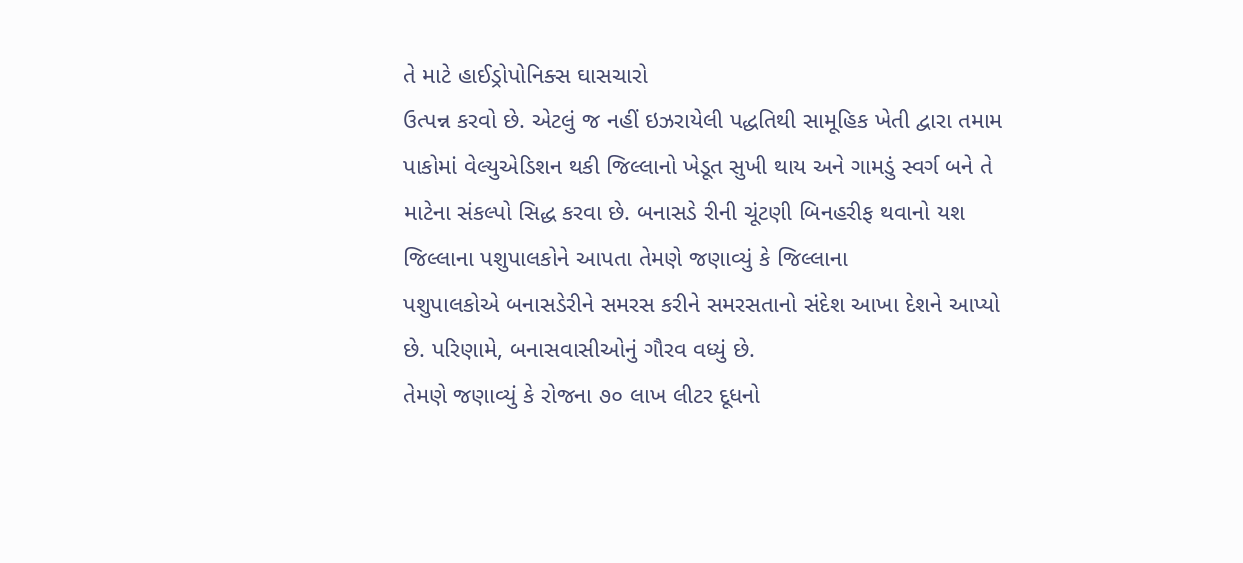તે માટે હાઈડ્રોપોનિક્સ ઘાસચારો
ઉત્પન્ન કરવો છે. એટલું જ નહીં ઇઝરાયેલી પદ્ધતિથી સામૂહિક ખેતી દ્વારા તમામ પાકોમાં વેલ્યુએડિશન થકી જિલ્લાનો ખેડૂત સુખી થાય અને ગામડું સ્વર્ગ બને તે માટેના સંકલ્પો સિદ્ધ કરવા છે. બનાસડે રીની ચૂંટણી બિનહરીફ થવાનો યશ જિલ્લાના પશુપાલકોને આપતા તેમણે જણાવ્યું કે જિલ્લાના
પશુપાલકોએ બનાસડેરીને સમરસ કરીને સમરસતાનો સંદેશ આખા દેશને આપ્યો છે. પરિણામે, બનાસવાસીઓનું ગૌરવ વધ્યું છે.
તેમણે જણાવ્યું કે રોજના ૭૦ લાખ લીટર દૂધનો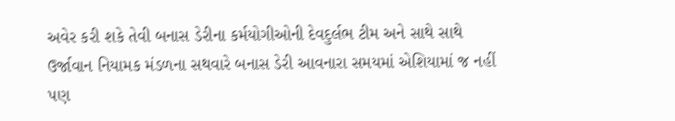અવેર કરી શકે તેવી બનાસ ડેરીના કર્મયોગીઓની દેવદુર્લભ ટીમ અને સાથે સાથે ઉર્જાવાન નિયામક મંડળના સથવારે બનાસ ડેરી આવનારા સમયમાં એશિયામાં જ નહીં પણ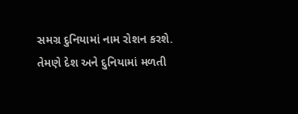સમગ્ર દુનિયામાં નામ રોશન કરશે. તેમણે દેશ અને દુનિયામાં મળતી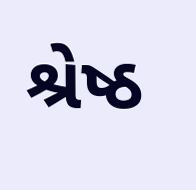શ્રેષ્ઠ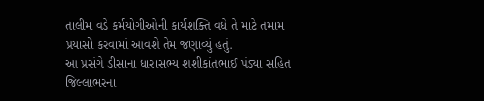તાલીમ વડે કર્મયોગીઓની કાર્યશક્તિ વધે તે માટે તમામ પ્રયાસો કરવામાં આવશે તેમ જણાવ્યું હતું.
આ પ્રસંગે ડીસાના ધારાસભ્ય શશીકાંતભાઈ પંડ્યા સહિત જિલ્લાભરના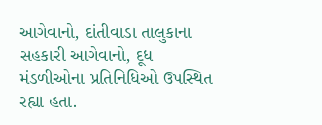આગેવાનો, દાંતીવાડા તાલુકાના સહકારી આગેવાનો, દૂધ મંડળીઓના પ્રતિનિધિઓ ઉપસ્થિત રહ્યા હતા.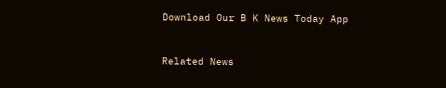Download Our B K News Today App



Related News